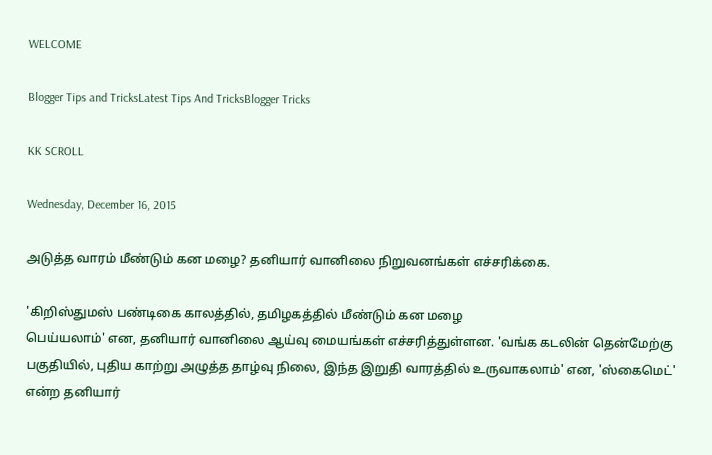WELCOME

Blogger Tips and TricksLatest Tips And TricksBlogger Tricks

KK SCROLL

Wednesday, December 16, 2015

அடுத்த வாரம் மீண்டும் கன மழை? தனியார் வானிலை நிறுவனங்கள் எச்சரிக்கை.

'கிறிஸ்துமஸ் பண்டிகை காலத்தில், தமிழகத்தில் மீண்டும் கன மழை
பெய்யலாம்' என, தனியார் வானிலை ஆய்வு மையங்கள் எச்சரித்துள்ளன. 'வங்க கடலின் தென்மேற்கு பகுதியில், புதிய காற்று அழுத்த தாழ்வு நிலை, இந்த இறுதி வாரத்தில் உருவாகலாம்' என, 'ஸ்கைமெட்' என்ற தனியார்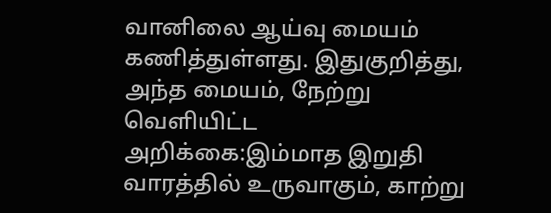வானிலை ஆய்வு மையம் கணித்துள்ளது. இதுகுறித்து, அந்த மையம், நேற்று வெளியிட்ட அறிக்கை:இம்மாத இறுதி வாரத்தில் உருவாகும், காற்று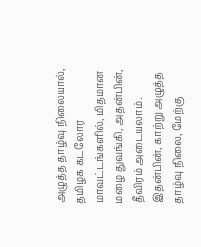அழுத்த தாழ்வு நிலையால், தமிழக கடலோர மாவட்டங்களில், மிதமான மழை துவங்கி, அதன்பின், தீவிரம் அடையலாம். இதன்பின், காற்று அழுத்த தாழ்வு நிலை, மேற்கு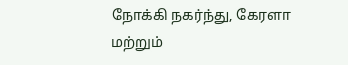நோக்கி நகர்ந்து, கேரளா மற்றும்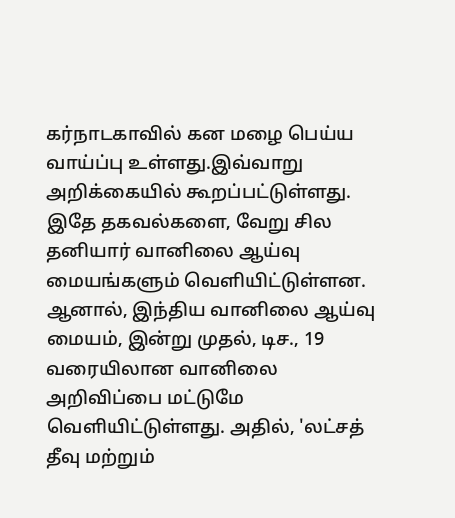கர்நாடகாவில் கன மழை பெய்ய வாய்ப்பு உள்ளது.இவ்வாறு அறிக்கையில் கூறப்பட்டுள்ளது. இதே தகவல்களை, வேறு சில தனியார் வானிலை ஆய்வு மையங்களும் வெளியிட்டுள்ளன. ஆனால், இந்திய வானிலை ஆய்வு மையம், இன்று முதல், டிச., 19 வரையிலான வானிலை அறிவிப்பை மட்டுமே வெளியிட்டுள்ளது. அதில், 'லட்சத் தீவு மற்றும்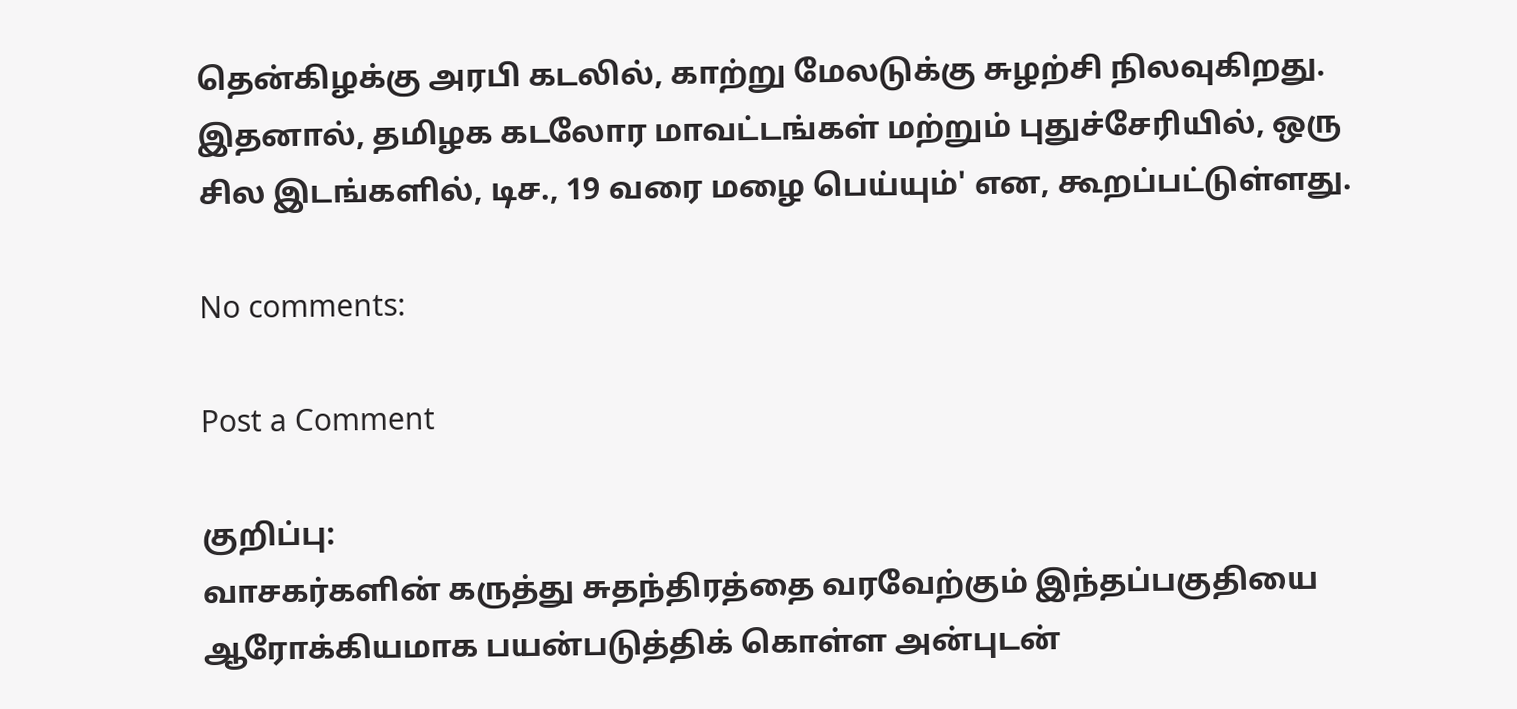தென்கிழக்கு அரபி கடலில், காற்று மேலடுக்கு சுழற்சி நிலவுகிறது. இதனால், தமிழக கடலோர மாவட்டங்கள் மற்றும் புதுச்சேரியில், ஒரு சில இடங்களில், டிச., 19 வரை மழை பெய்யும்' என, கூறப்பட்டுள்ளது.

No comments:

Post a Comment

குறிப்பு:
வாசகர்களின் கருத்து சுதந்திரத்தை வரவேற்கும் இந்தப்பகுதியை ஆரோக்கியமாக பயன்படுத்திக் கொள்ள அன்புடன்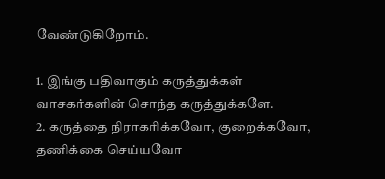வேண்டுகிறோம்.

1. இங்கு பதிவாகும் கருத்துக்கள் வாசகர்களின் சொந்த கருத்துக்களே.
2. கருத்தை நிராகரிக்கவோ, குறைக்கவோ, தணிக்கை செய்யவோ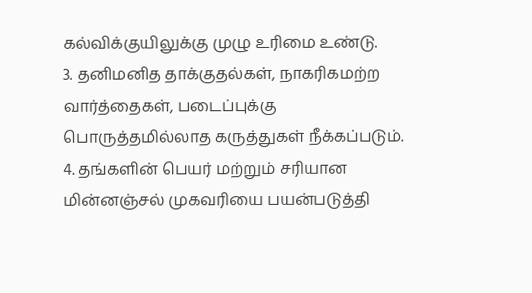கல்விக்குயிலுக்கு முழு உரிமை உண்டு.
3. தனிமனித தாக்குதல்கள், நாகரிகமற்ற வார்த்தைகள், படைப்புக்கு பொருத்தமில்லாத கருத்துகள் நீக்கப்படும்.
4. தங்களின் பெயர் மற்றும் சரியான மின்னஞ்சல் முகவரியை பயன்படுத்தி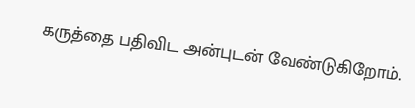கருத்தை பதிவிட அன்புடன் வேண்டுகிறோம்.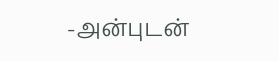-அன்புடன்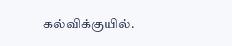கல்விக்குயில்.